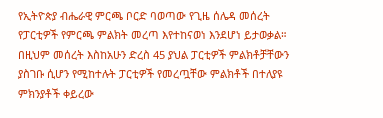የኢትዮጵያ ብሔራዊ ምርጫ ቦርድ ባወጣው የጊዜ ሰሌዳ መሰረት የፓርቲዎች የምርጫ ምልክት መረጣ እየተከናወነ እንደሆነ ይታወቃል። በዚህም መሰረት እስከአሁን ድረስ 45 ያህል ፓርቲዎች ምልክቶቻቸውን ያስገቡ ሲሆን የሚከተሉት ፓርቲዎች የመረጧቸው ምልክቶች በተለያዩ ምክንያቶች ቀይረው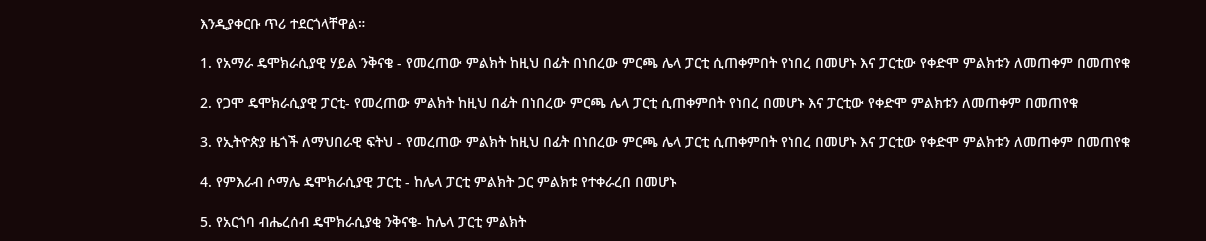እንዲያቀርቡ ጥሪ ተደርጎላቸዋል።

1. የአማራ ዴሞክራሲያዊ ሃይል ንቅናቄ - የመረጠው ምልክት ከዚህ በፊት በነበረው ምርጫ ሌላ ፓርቲ ሲጠቀምበት የነበረ በመሆኑ እና ፓርቲው የቀድሞ ምልክቱን ለመጠቀም በመጠየቁ

2. የጋሞ ዴሞክራሲያዊ ፓርቲ- የመረጠው ምልክት ከዚህ በፊት በነበረው ምርጫ ሌላ ፓርቲ ሲጠቀምበት የነበረ በመሆኑ እና ፓርቲው የቀድሞ ምልክቱን ለመጠቀም በመጠየቁ

3. የኢትዮጵያ ዜጎች ለማህበራዊ ፍትህ - የመረጠው ምልክት ከዚህ በፊት በነበረው ምርጫ ሌላ ፓርቲ ሲጠቀምበት የነበረ በመሆኑ እና ፓርቲው የቀድሞ ምልክቱን ለመጠቀም በመጠየቁ

4. የምእራብ ሶማሌ ዴሞክራሲያዊ ፓርቲ - ከሌላ ፓርቲ ምልክት ጋር ምልክቱ የተቀራረበ በመሆኑ

5. የአርጎባ ብሔረሰብ ዴሞክራሲያቂ ንቅናቄ- ከሌላ ፓርቲ ምልክት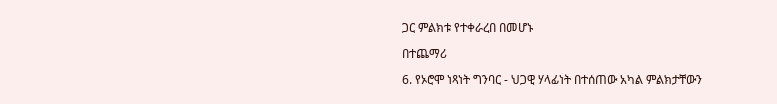ጋር ምልክቱ የተቀራረበ በመሆኑ

በተጨማሪ

6. የኦሮሞ ነጻነት ግንባር - ህጋዊ ሃላፊነት በተሰጠው አካል ምልክታቸውን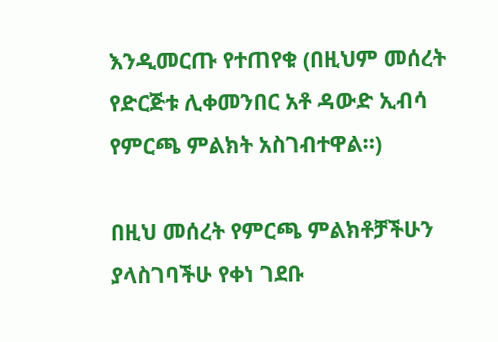እንዲመርጡ የተጠየቁ (በዚህም መሰረት የድርጅቱ ሊቀመንበር አቶ ዳውድ ኢብሳ የምርጫ ምልክት አስገብተዋል።)

በዚህ መሰረት የምርጫ ምልክቶቻችሁን ያላስገባችሁ የቀነ ገደቡ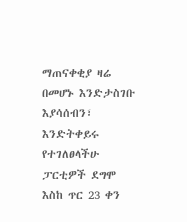ማጠናቀቂያ ዛሬ በመሆኑ እንድታስገቡ እያሳሰብን፣ እንድትቀይሩ የተገለፀላችሁ ፓርቲዎች ደግሞ እስከ ጥር 23 ቀን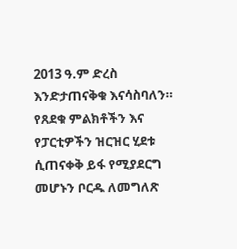2013 ዓ.ም ድረስ እንድታጠናቅቁ እናሳስባለን። የጸደቁ ምልክቶችን እና የፓርቲዎችን ዝርዝር ሂደቱ ሲጠናቀቅ ይፋ የሚያደርግ መሆኑን ቦርዱ ለመግለጽ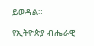ይወዳል።

የኢትዮጵያ ብሔራዊ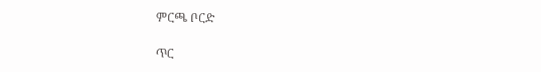ምርጫ ቦርድ

ጥር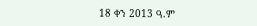18 ቀን 2013 ዓ.ም